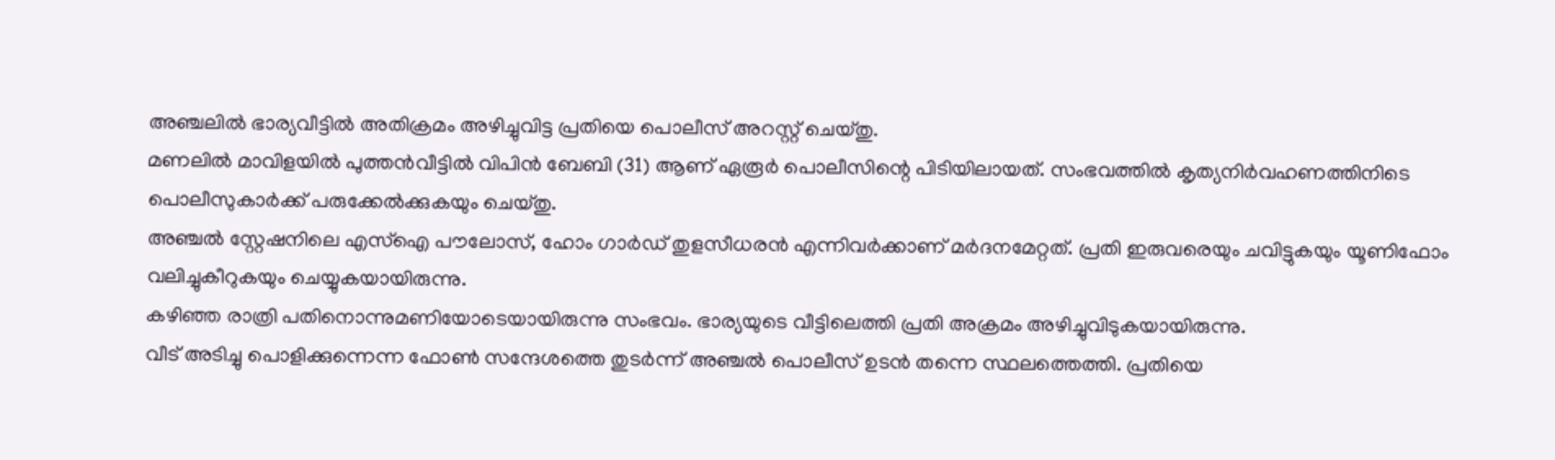അഞ്ചലിൽ ഭാര്യവീട്ടിൽ അതിക്രമം അഴിച്ചുവിട്ട പ്രതിയെ പൊലീസ് അറസ്റ്റ് ചെയ്തു.
മണലിൽ മാവിളയിൽ പുത്തൻവീട്ടിൽ വിപിൻ ബേബി (31) ആണ് ഏരൂർ പൊലീസിന്റെ പിടിയിലായത്. സംഭവത്തിൽ കൃത്യനിർവഹണത്തിനിടെ പൊലീസുകാർക്ക് പരുക്കേൽക്കുകയും ചെയ്തു.
അഞ്ചൽ സ്റ്റേഷനിലെ എസ്ഐ പൗലോസ്, ഹോം ഗാർഡ് തുളസീധരൻ എന്നിവർക്കാണ് മർദനമേറ്റത്. പ്രതി ഇരുവരെയും ചവിട്ടുകയും യൂണിഫോം വലിച്ചുകീറുകയും ചെയ്യുകയായിരുന്നു.
കഴിഞ്ഞ രാത്രി പതിനൊന്നുമണിയോടെയായിരുന്നു സംഭവം. ഭാര്യയുടെ വീട്ടിലെത്തി പ്രതി അക്രമം അഴിച്ചുവിടുകയായിരുന്നു.
വീട് അടിച്ചു പൊളിക്കുന്നെന്ന ഫോൺ സന്ദേശത്തെ തുടർന്ന് അഞ്ചൽ പൊലീസ് ഉടൻ തന്നെ സ്ഥലത്തെത്തി. പ്രതിയെ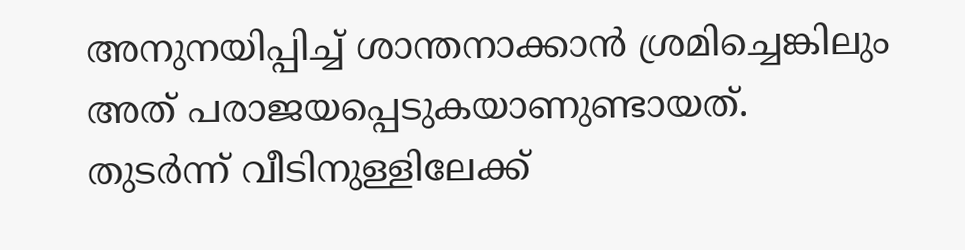അനുനയിപ്പിച്ച് ശാന്തനാക്കാൻ ശ്രമിച്ചെങ്കിലും അത് പരാജയപ്പെടുകയാണുണ്ടായത്.
തുടർന്ന് വീടിനുള്ളിലേക്ക്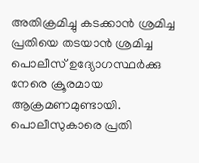അതിക്രമിച്ചു കടക്കാൻ ശ്രമിച്ച പ്രതിയെ തടയാൻ ശ്രമിച്ച പൊലീസ് ഉദ്യോഗസ്ഥർക്കു നേരെ ക്രൂരമായ ആക്രമണമുണ്ടായി. പൊലീസുകാരെ പ്രതി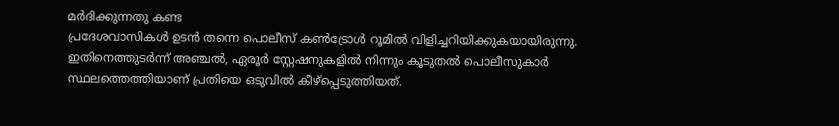മർദിക്കുന്നതു കണ്ട
പ്രദേശവാസികൾ ഉടൻ തന്നെ പൊലീസ് കൺട്രോൾ റൂമിൽ വിളിച്ചറിയിക്കുകയായിരുന്നു. ഇതിനെത്തുടർന്ന് അഞ്ചൽ, ഏരൂർ സ്റ്റേഷനുകളിൽ നിന്നും കൂടുതൽ പൊലീസുകാർ സ്ഥലത്തെത്തിയാണ് പ്രതിയെ ഒടുവിൽ കീഴ്പ്പെടുത്തിയത്.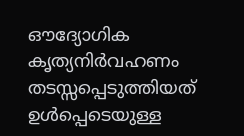ഔദ്യോഗിക കൃത്യനിർവഹണം തടസ്സപ്പെടുത്തിയത് ഉൾപ്പെടെയുള്ള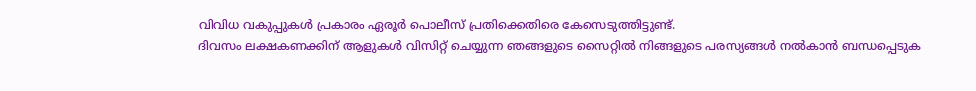വിവിധ വകുപ്പുകൾ പ്രകാരം ഏരൂർ പൊലീസ് പ്രതിക്കെതിരെ കേസെടുത്തിട്ടുണ്ട്.
ദിവസം ലക്ഷകണക്കിന് ആളുകൾ വിസിറ്റ് ചെയ്യുന്ന ഞങ്ങളുടെ സൈറ്റിൽ നിങ്ങളുടെ പരസ്യങ്ങൾ നൽകാൻ ബന്ധപ്പെടുക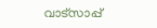വാട്സാപ്പ്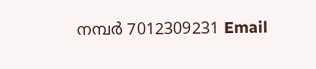നമ്പർ 7012309231 Email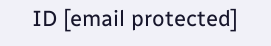ID [email protected]